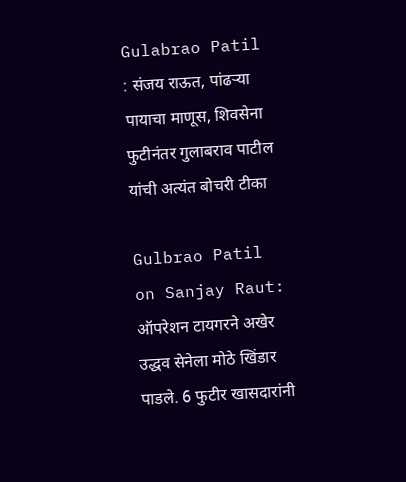Gulabrao Patil : संजय राऊत, पांढऱ्या पायाचा माणूस, शिवसेना फुटीनंतर गुलाबराव पाटील यांची अत्यंत बोचरी टीका

Gulbrao Patil on Sanjay Raut: ऑपरेशन टायगरने अखेर उद्धव सेनेला मोठे खिंडार पाडले. 6 फुटीर खासदारांनी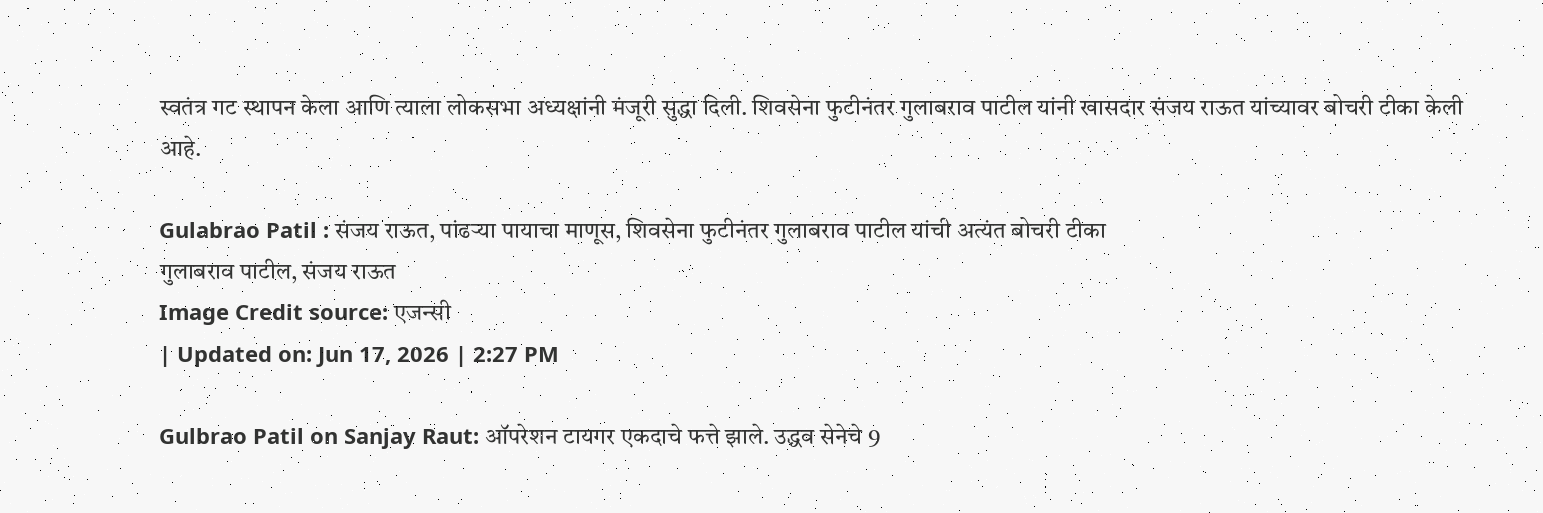स्वतंत्र गट स्थापन केला आणि त्याला लोकसभा अध्यक्षांनी मंजूरी सुद्धा दिली. शिवसेना फुटीनंतर गुलाबराव पाटील यांनी खासदार संजय राऊत यांच्यावर बोचरी टीका केली आहे.

Gulabrao Patil : संजय राऊत, पांढऱ्या पायाचा माणूस, शिवसेना फुटीनंतर गुलाबराव पाटील यांची अत्यंत बोचरी टीका
गुलाबराव पाटील, संजय राऊत
Image Credit source: एजन्सी
| Updated on: Jun 17, 2026 | 2:27 PM

Gulbrao Patil on Sanjay Raut: ऑपरेशन टायगर एकदाचे फत्ते झाले. उद्धव सेनेचे 9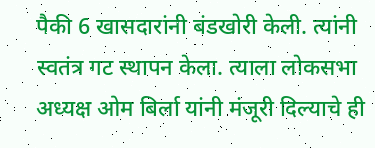पैकी 6 खासदारांनी बंडखोरी केली. त्यांनी स्वतंत्र गट स्थापन केला. त्याला लोकसभा अध्यक्ष ओम बिर्ला यांनी मंजूरी दिल्याचे ही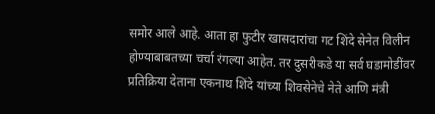समोर आले आहे. आता हा फुटीर खासदारांचा गट शिंदे सेनेत विलीन होण्याबाबतच्या चर्चा रंगल्या आहेत. तर दुसरीकडे या सर्व घडामोडींवर प्रतिक्रिया देताना एकनाथ शिंदे यांच्या शिवसेनेचे नेते आणि मंत्री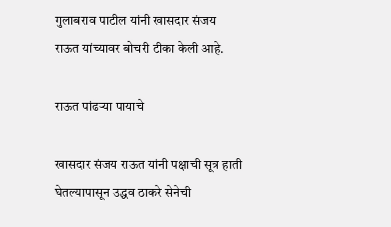गुलाबराव पाटील यांनी खासदार संजय राऊत यांच्यावर बोचरी टीका केली आहे.

राऊत पांढऱ्या पायाचे

खासदार संजय राऊत यांनी पक्षाची सूत्र हाती घेतल्यापासून उद्धव ठाकरे सेनेची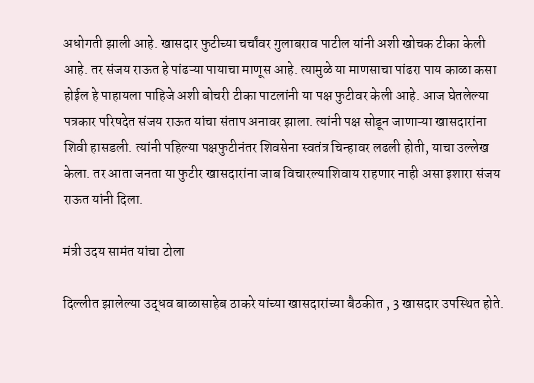अधोगती झाली आहे. खासदार फुटीच्या चर्चांवर गुलाबराव पाटील यांनी अशी खोचक टीका केली आहे. तर संजय राऊत हे पांढऱ्या पायाचा माणूस आहे. त्यामुळे या माणसाचा पांढरा पाय काळा कसा होईल हे पाहायला पाहिजे अशी बोचरी टीका पाटलांनी या पक्ष फुटीवर केली आहे. आज घेतलेल्या पत्रकार परिषदेत संजय राऊत यांचा संताप अनावर झाला. त्यांनी पक्ष सोडून जाणाऱ्या खासदारांना शिवी हासडली. त्यांनी पहिल्या पक्षफुटीनंतर शिवसेना स्वतंत्र चिन्हावर लढली होती, याचा उल्लेख केला. तर आता जनता या फुटीर खासदारांना जाब विचारल्याशिवाय राहणार नाही असा इशारा संजय राऊत यांनी दिला.

मंत्री उदय सामंत यांचा टोला

दिल्लीत झालेल्या उद्धव बाळासाहेब ठाकरे यांच्या खासदारांच्या बैठकीत , 3 खासदार उपस्थित होते.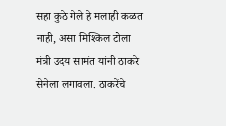सहा कुठे गेले हे मलाही कळत नाही, असा मिश्किल टोला मंत्री उदय सामंत यांनी ठाकरे सेनेला लगावला. ठाकरेंचे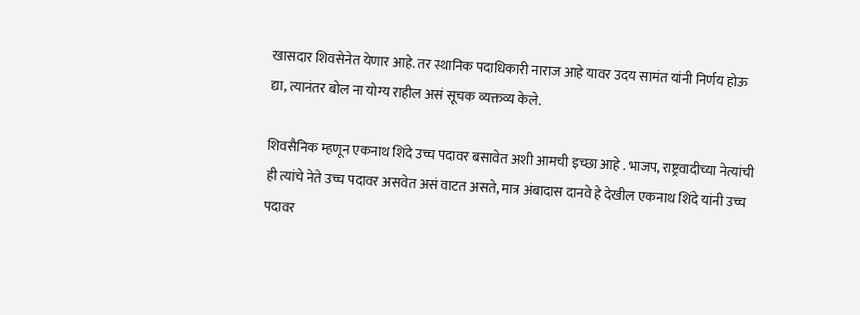खासदार शिवसेनेत येणार आहे. तर स्थानिक पदाधिकारी नाराज आहे यावर उदय सामंत यांनी निर्णय होऊ द्या, त्यानंतर बोल ना योग्य राहील असं सूचक व्यक्तव्य केले.

शिवसैनिक म्हणून एकनाथ शिंदे उच्च पदावर बसावेत अशी आमची इच्छा आहे . भाजप, राष्ट्रवादीच्या नेत्यांची ही त्यांचे नेते उच्च पदावर असवेत असं वाटत असते, मात्र अंबादास दानवे हे देखील एकनाथ शिंदे यांनी उच्च पदावर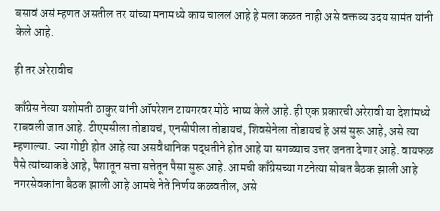बसावं असं म्हणत असतील तर यांच्या मनामध्ये काय चाललं आहे हे मला कळत नाही असे वक्तव्य उदय सामंत यांनी केले आहे.

ही तर अरेरावीच

काँग्रेस नेत्या यशोमती ठाकुर यांनी ऑपरेशन टायगरवर मोठे भाष्य केले आहे. ही एक प्रकारची अरेरावी या देशांमध्ये राबवली जात आहे. टीएमसीला तोडायचं, एनसीपीला तोडायचं, शिवसेनेला तोडायचं हे असं सुरू आहे, असे त्या म्हणाल्या. ज्या गोष्टी होत आहे त्या असवैधानिक पद्धतीने होत आहे या सगळ्याच उत्तर जनता देणार आहे. वायफळ पैसे त्यांच्याकडे आहे, पैशातून सत्ता सत्तेतून पैसा सुरू आहे. आमची काँग्रेसच्या गटनेत्या सोबत बैठक झाली आहे नगरसेवकांना बैठक झाली आहे आमचे नेते निर्णय कळवतील, असे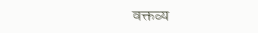वक्तव्य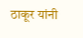ठाकूर यांनी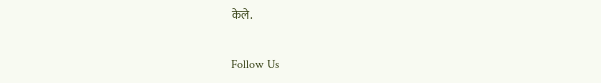केले.

Follow Us